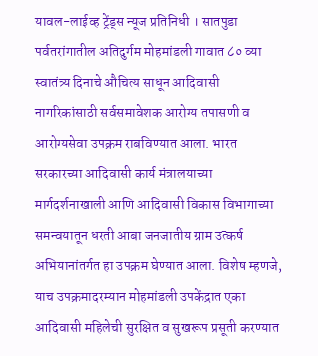यावल-लाईव्ह ट्रेंड्स न्यूज प्रतिनिधी । सातपुडा पर्वतरांगातील अतिदुर्गम मोहमांडली गावात ८० व्या स्वातंत्र्य दिनाचे औचित्य साधून आदिवासी नागरिकांसाठी सर्वसमावेशक आरोग्य तपासणी व आरोग्यसेवा उपक्रम राबविण्यात आला. भारत सरकारच्या आदिवासी कार्य मंत्रालयाच्या मार्गदर्शनाखाली आणि आदिवासी विकास विभागाच्या समन्वयातून धरती आबा जनजातीय ग्राम उत्कर्ष अभियानांतर्गत हा उपक्रम घेण्यात आला. विशेष म्हणजे, याच उपक्रमादरम्यान मोहमांडली उपकेंद्रात एका आदिवासी महिलेची सुरक्षित व सुखरूप प्रसूती करण्यात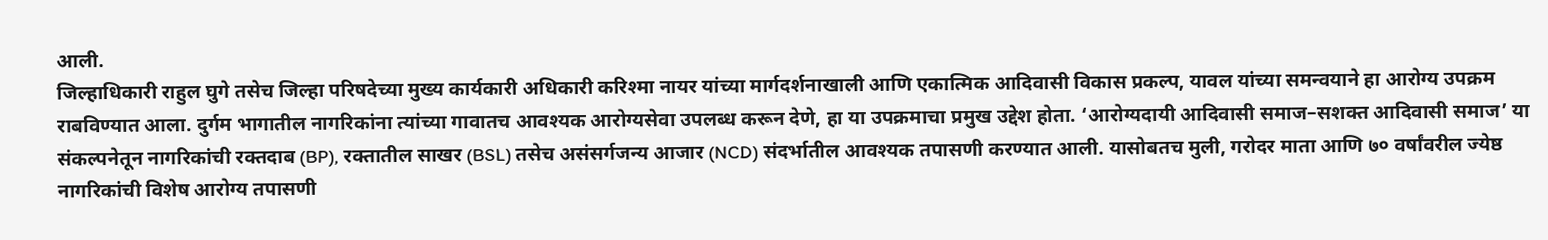आली.
जिल्हाधिकारी राहुल घुगे तसेच जिल्हा परिषदेच्या मुख्य कार्यकारी अधिकारी करिश्मा नायर यांच्या मार्गदर्शनाखाली आणि एकात्मिक आदिवासी विकास प्रकल्प, यावल यांच्या समन्वयाने हा आरोग्य उपक्रम राबविण्यात आला. दुर्गम भागातील नागरिकांना त्यांच्या गावातच आवश्यक आरोग्यसेवा उपलब्ध करून देणे, हा या उपक्रमाचा प्रमुख उद्देश होता. ‘आरोग्यदायी आदिवासी समाज–सशक्त आदिवासी समाज’ या संकल्पनेतून नागरिकांची रक्तदाब (BP), रक्तातील साखर (BSL) तसेच असंसर्गजन्य आजार (NCD) संदर्भातील आवश्यक तपासणी करण्यात आली. यासोबतच मुली, गरोदर माता आणि ७० वर्षांवरील ज्येष्ठ नागरिकांची विशेष आरोग्य तपासणी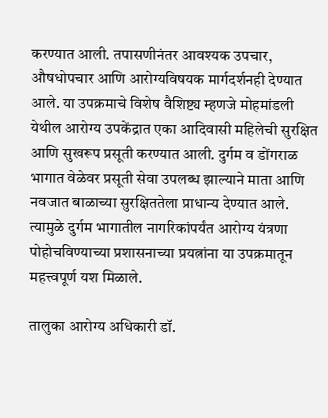करण्यात आली. तपासणीनंतर आवश्यक उपचार, औषधोपचार आणि आरोग्यविषयक मार्गदर्शनही देण्यात आले. या उपक्रमाचे विशेष वैशिष्ट्य म्हणजे मोहमांडली येथील आरोग्य उपकेंद्रात एका आदिवासी महिलेची सुरक्षित आणि सुखरूप प्रसूती करण्यात आली. दुर्गम व डोंगराळ भागात वेळेवर प्रसूती सेवा उपलब्ध झाल्याने माता आणि नवजात बाळाच्या सुरक्षिततेला प्राधान्य देण्यात आले. त्यामुळे दुर्गम भागातील नागरिकांपर्यंत आरोग्य यंत्रणा पोहोचविण्याच्या प्रशासनाच्या प्रयत्नांना या उपक्रमातून महत्त्वपूर्ण यश मिळाले.

तालुका आरोग्य अधिकारी डॉ.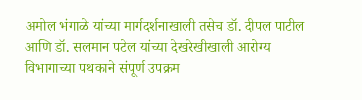अमोल भंगाळे यांच्या मार्गदर्शनाखाली तसेच डॉ. दीपल पाटील आणि डॉ. सलमान पटेल यांच्या देखरेखीखाली आरोग्य विभागाच्या पथकाने संपूर्ण उपक्रम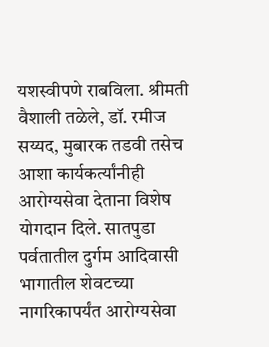यशस्वीपणे राबविला. श्रीमती वैशाली तळेले, डॉ. रमीज सय्यद, मुबारक तडवी तसेच आशा कार्यकर्त्यांनीही आरोग्यसेवा देताना विशेष योगदान दिले. सातपुडा पर्वतातील दुर्गम आदिवासी भागातील शेवटच्या नागरिकापर्यंत आरोग्यसेवा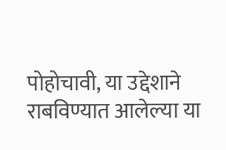पोहोचावी, या उद्देशाने राबविण्यात आलेल्या या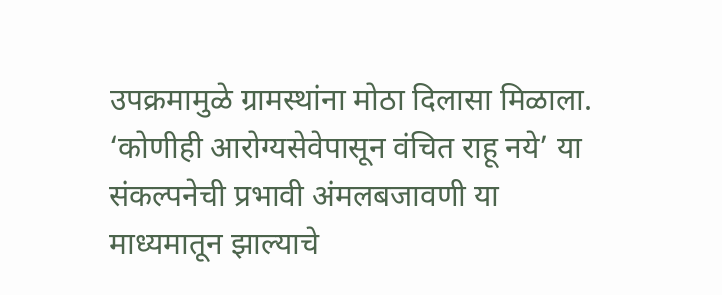उपक्रमामुळे ग्रामस्थांना मोठा दिलासा मिळाला. ‘कोणीही आरोग्यसेवेपासून वंचित राहू नये’ या संकल्पनेची प्रभावी अंमलबजावणी या माध्यमातून झाल्याचे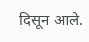दिसून आले.